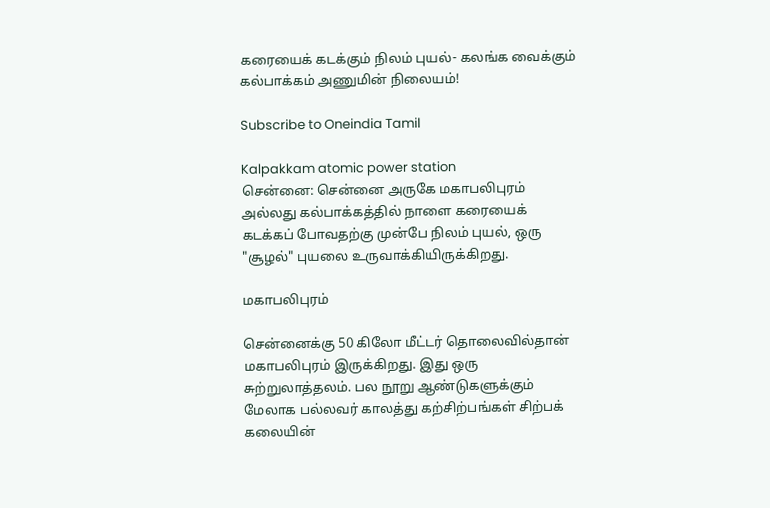கரையைக் கடக்கும் நிலம் புயல்- கலங்க வைக்கும் கல்பாக்கம் அணுமின் நிலையம்!

Subscribe to Oneindia Tamil

Kalpakkam atomic power station
சென்னை: சென்னை அருகே மகாபலிபுரம் அல்லது கல்பாக்கத்தில் நாளை கரையைக் கடக்கப் போவதற்கு முன்பே நிலம் புயல், ஒரு "சூழல்" புயலை உருவாக்கியிருக்கிறது.

மகாபலிபுரம்

சென்னைக்கு 50 கிலோ மீட்டர் தொலைவில்தான் மகாபலிபுரம் இருக்கிறது. இது ஒரு சுற்றுலாத்தலம். பல நூறு ஆண்டுகளுக்கும் மேலாக பல்லவர் காலத்து கற்சிற்பங்கள் சிற்பக் கலையின்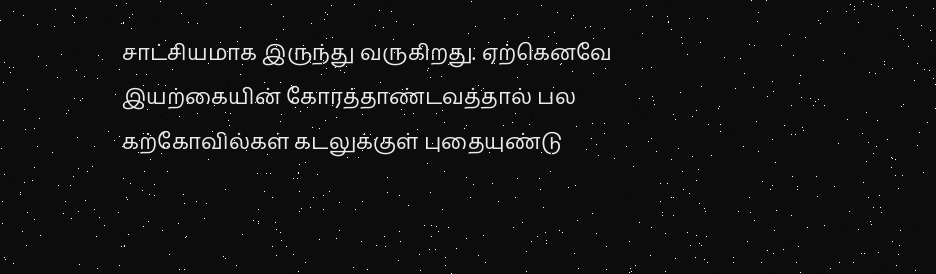சாட்சியமாக இருந்து வருகிறது. ஏற்கெனவே இயற்கையின் கோரத்தாண்டவத்தால் பல கற்கோவில்கள் கடலுக்குள் புதையுண்டு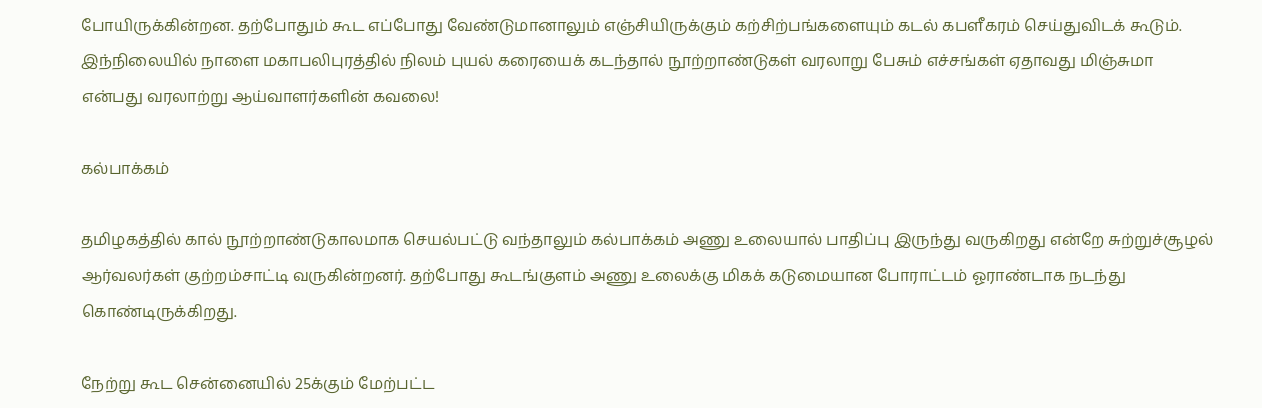போயிருக்கின்றன. தற்போதும் கூட எப்போது வேண்டுமானாலும் எஞ்சியிருக்கும் கற்சிற்பங்களையும் கடல் கபளீகரம் செய்துவிடக் கூடும். இந்நிலையில் நாளை மகாபலிபுரத்தில் நிலம் புயல் கரையைக் கடந்தால் நூற்றாண்டுகள் வரலாறு பேசும் எச்சங்கள் ஏதாவது மிஞ்சுமா என்பது வரலாற்று ஆய்வாளர்களின் கவலை!

கல்பாக்கம்

தமிழகத்தில் கால் நூற்றாண்டுகாலமாக செயல்பட்டு வந்தாலும் கல்பாக்கம் அணு உலையால் பாதிப்பு இருந்து வருகிறது என்றே சுற்றுச்சூழல் ஆர்வலர்கள் குற்றம்சாட்டி வருகின்றனர். தற்போது கூடங்குளம் அணு உலைக்கு மிகக் கடுமையான போராட்டம் ஓராண்டாக நடந்து கொண்டிருக்கிறது.

நேற்று கூட சென்னையில் 25க்கும் மேற்பட்ட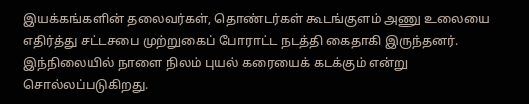இயக்கங்களின் தலைவர்கள், தொண்டர்கள் கூடங்குளம் அணு உலையை எதிர்த்து சட்டசபை முற்றுகைப் போராட்ட நடத்தி கைதாகி இருந்தனர். இந்நிலையில் நாளை நிலம் புயல் கரையைக் கடக்கும் என்று சொல்லப்படுகிறது.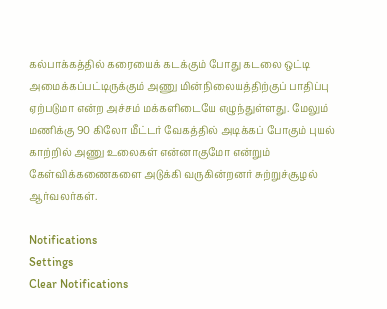கல்பாக்கத்தில் கரையைக் கடக்கும் போது கடலை ஒட்டி அமைக்கப்பட்டிருக்கும் அணு மின்நிலையத்திற்குப் பாதிப்பு ஏற்படுமா என்ற அச்சம் மக்களிடையே எழுந்துள்ளது. மேலும் மணிக்கு 90 கிலோ மீட்டர் வேகத்தில் அடிக்கப் போகும் புயல் காற்றில் அணு உலைகள் என்னாகுமோ என்றும் கேள்விக்கணைகளை அடுக்கி வருகின்றனர் சுற்றுச்சூழல் ஆர்வலர்கள்.

Notifications
Settings
Clear Notifications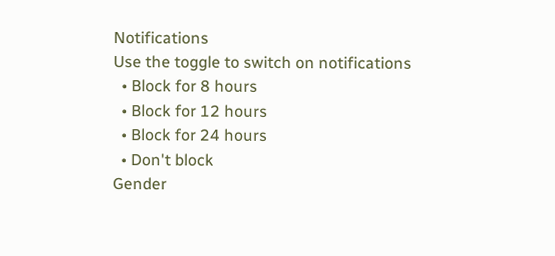Notifications
Use the toggle to switch on notifications
  • Block for 8 hours
  • Block for 12 hours
  • Block for 24 hours
  • Don't block
Gender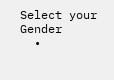Select your Gender
  •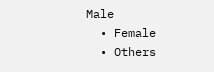Male
  • Female
  • Others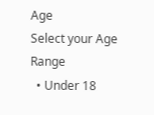Age
Select your Age Range
  • Under 18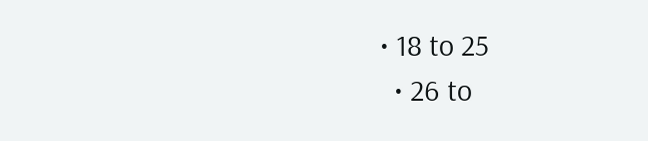• 18 to 25
  • 26 to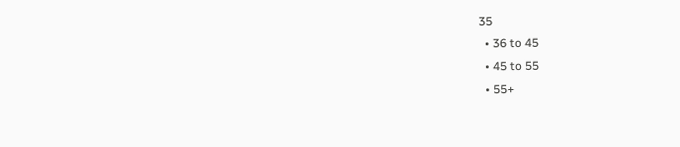35
  • 36 to 45
  • 45 to 55
  • 55+